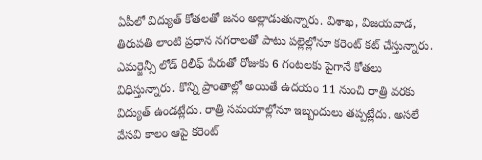ఏపీలో విద్యుత్ కోతలతో జనం అల్లాడుతున్నారు. విశాఖ, విజయవాడ, తిరుపతి లాంటి ప్రధాన నగరాలతో పాటు పల్లెల్లోనూ కరెంట్ కట్ చేస్తున్నారు. ఎమర్జెన్సీ లోడ్ రిలీఫ్ పేరుతో రోజుకు 6 గంటలకు పైగానే కోతలు విధిస్తున్నారు. కొన్ని ప్రాంతాల్లో అయితే ఉదయం 11 నుంచి రాత్రి వరకు విద్యుత్ ఉండట్లేదు. రాత్రి సమయాల్లోనూ ఇబ్బందులు తప్పట్లేదు. అసలే వేసవి కాలం ఆపై కరెంట్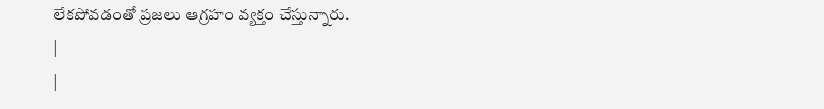లేకపోవడంతో ప్రజలు ఆగ్రహం వ్యక్తం చేస్తున్నారు.
|
|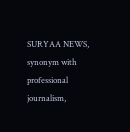SURYAA NEWS, synonym with professional journalism,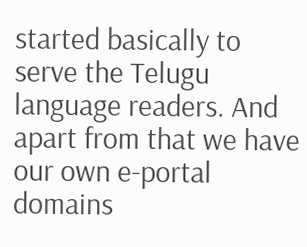started basically to serve the Telugu language readers. And apart from that we have our own e-portal domains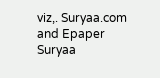viz,. Suryaa.com and Epaper Suryaa